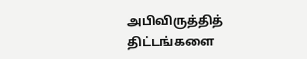அபிவிருத்தித் திட்டங்களை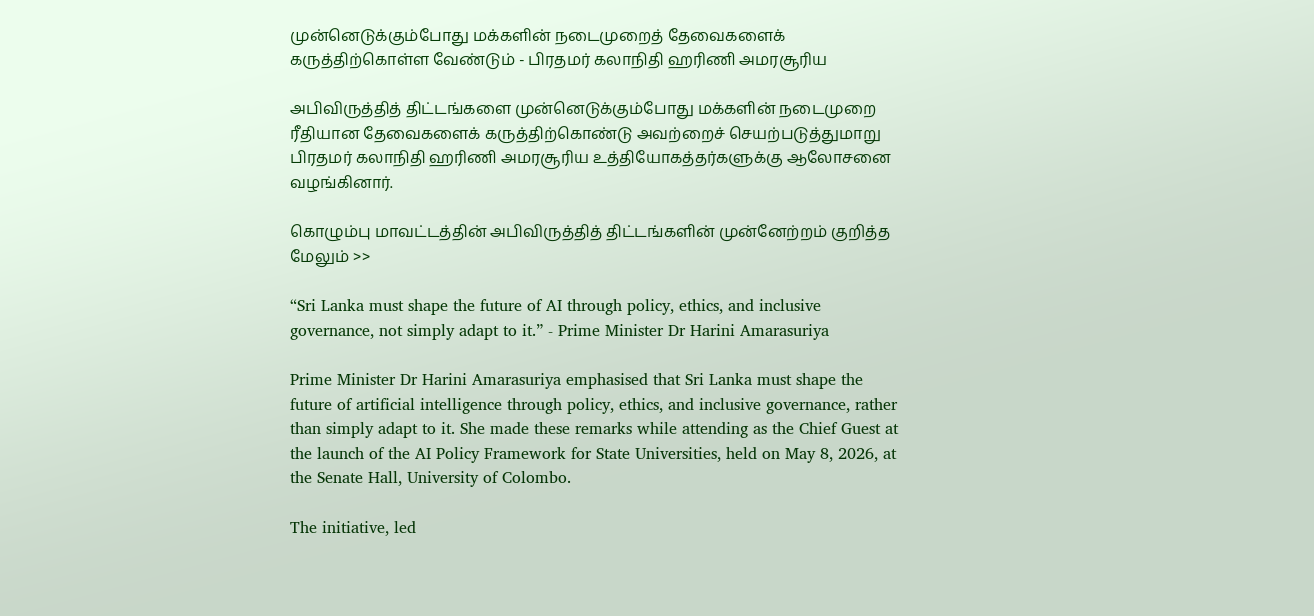முன்னெடுக்கும்போது மக்களின் நடைமுறைத் தேவைகளைக் கருத்திற்கொள்ள வேண்டும் - பிரதமர் கலாநிதி ஹரிணி அமரசூரிய

அபிவிருத்தித் திட்டங்களை முன்னெடுக்கும்போது மக்களின் நடைமுறை ரீதியான தேவைகளைக் கருத்திற்கொண்டு அவற்றைச் செயற்படுத்துமாறு பிரதமர் கலாநிதி ஹரிணி அமரசூரிய உத்தியோகத்தர்களுக்கு ஆலோசனை வழங்கினார்.

கொழும்பு மாவட்டத்தின் அபிவிருத்தித் திட்டங்களின் முன்னேற்றம் குறித்த மேலும் >>

“Sri Lanka must shape the future of AI through policy, ethics, and inclusive governance, not simply adapt to it.” - Prime Minister Dr Harini Amarasuriya

Prime Minister Dr Harini Amarasuriya emphasised that Sri Lanka must shape the future of artificial intelligence through policy, ethics, and inclusive governance, rather than simply adapt to it. She made these remarks while attending as the Chief Guest at the launch of the AI Policy Framework for State Universities, held on May 8, 2026, at the Senate Hall, University of Colombo.

The initiative, led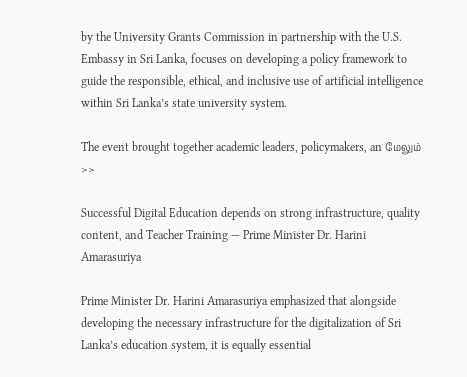by the University Grants Commission in partnership with the U.S. Embassy in Sri Lanka, focuses on developing a policy framework to guide the responsible, ethical, and inclusive use of artificial intelligence within Sri Lanka’s state university system.

The event brought together academic leaders, policymakers, an மேலும் >>

Successful Digital Education depends on strong infrastructure, quality content, and Teacher Training — Prime Minister Dr. Harini Amarasuriya

Prime Minister Dr. Harini Amarasuriya emphasized that alongside developing the necessary infrastructure for the digitalization of Sri Lanka’s education system, it is equally essential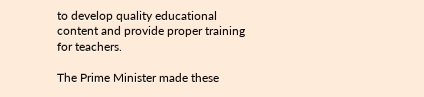to develop quality educational content and provide proper training for teachers.

The Prime Minister made these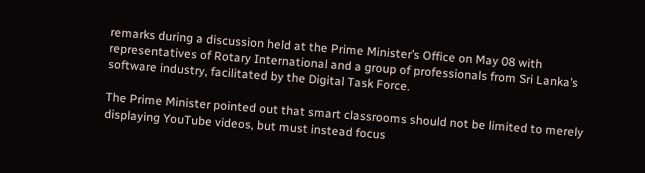remarks during a discussion held at the Prime Minister’s Office on May 08 with representatives of Rotary International and a group of professionals from Sri Lanka’s software industry, facilitated by the Digital Task Force.

The Prime Minister pointed out that smart classrooms should not be limited to merely displaying YouTube videos, but must instead focus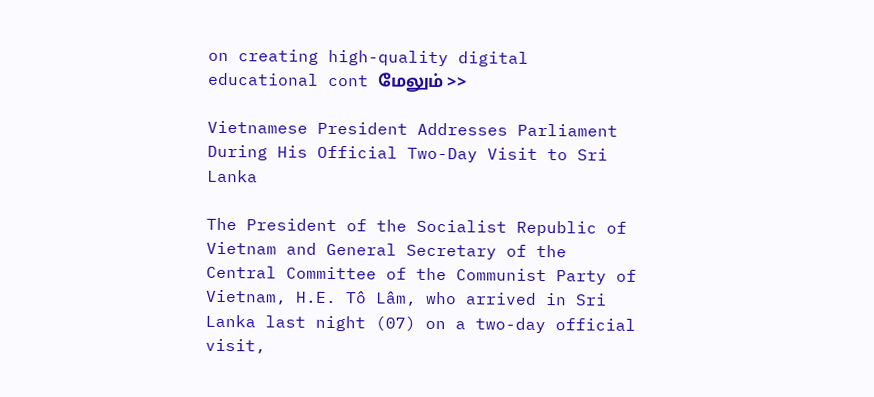on creating high-quality digital educational cont மேலும் >>

Vietnamese President Addresses Parliament During His Official Two-Day Visit to Sri Lanka

The President of the Socialist Republic of Vietnam and General Secretary of the Central Committee of the Communist Party of Vietnam, H.E. Tô Lâm, who arrived in Sri Lanka last night (07) on a two-day official visit,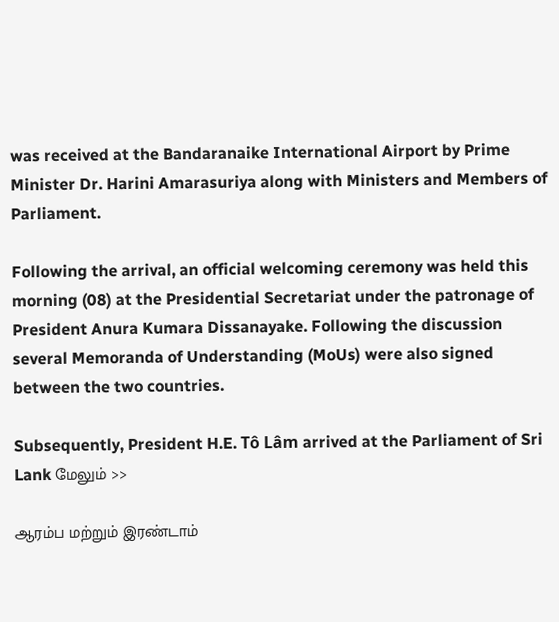was received at the Bandaranaike International Airport by Prime Minister Dr. Harini Amarasuriya along with Ministers and Members of Parliament.

Following the arrival, an official welcoming ceremony was held this morning (08) at the Presidential Secretariat under the patronage of President Anura Kumara Dissanayake. Following the discussion several Memoranda of Understanding (MoUs) were also signed between the two countries.

Subsequently, President H.E. Tô Lâm arrived at the Parliament of Sri Lank மேலும் >>

ஆரம்ப மற்றும் இரண்டாம்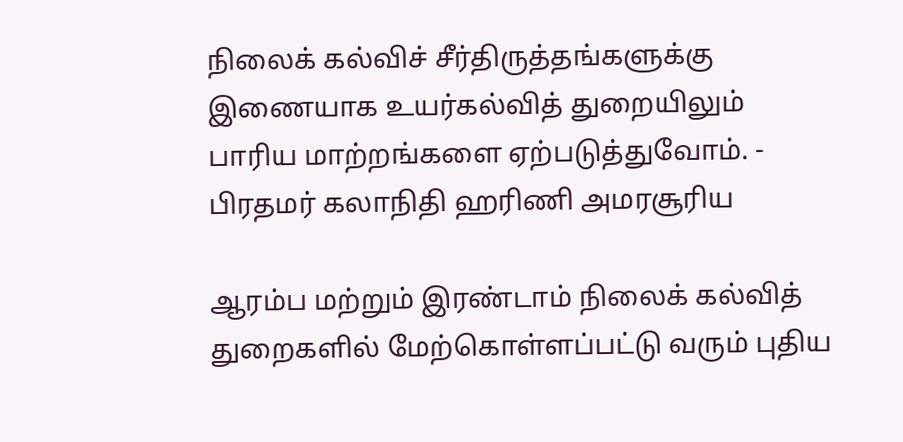நிலைக் கல்விச் சீர்திருத்தங்களுக்கு இணையாக உயர்கல்வித் துறையிலும் பாரிய மாற்றங்களை ஏற்படுத்துவோம். - பிரதமர் கலாநிதி ஹரிணி அமரசூரிய

ஆரம்ப மற்றும் இரண்டாம் நிலைக் கல்வித் துறைகளில் மேற்கொள்ளப்பட்டு வரும் புதிய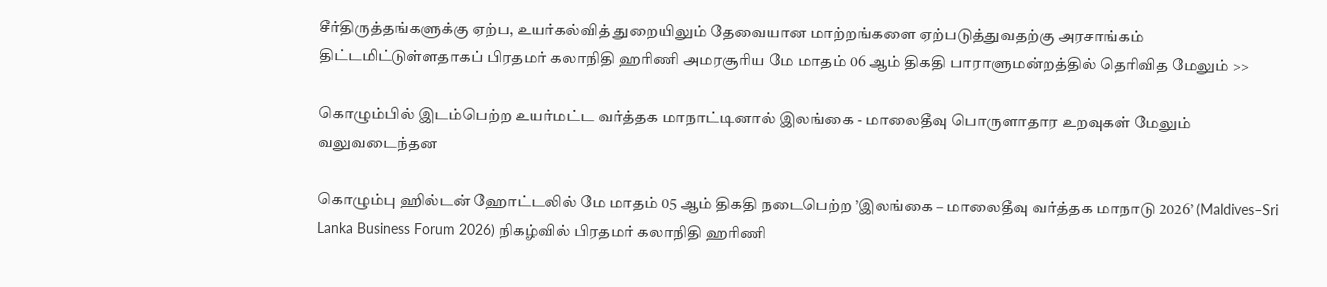சீர்திருத்தங்களுக்கு ஏற்ப, உயர்கல்வித் துறையிலும் தேவையான மாற்றங்களை ஏற்படுத்துவதற்கு அரசாங்கம் திட்டமிட்டுள்ளதாகப் பிரதமர் கலாநிதி ஹரிணி அமரசூரிய மே மாதம் 06 ஆம் திகதி பாராளுமன்றத்தில் தெரிவித மேலும் >>

கொழும்பில் இடம்பெற்ற உயர்மட்ட வர்த்தக மாநாட்டினால் இலங்கை - மாலைதீவு பொருளாதார உறவுகள் மேலும் வலுவடைந்தன

கொழும்பு ஹில்டன் ஹோட்டலில் மே மாதம் 05 ஆம் திகதி நடைபெற்ற ’இலங்கை – மாலைதீவு வர்த்தக மாநாடு 2026’ (Maldives–Sri Lanka Business Forum 2026) நிகழ்வில் பிரதமர் கலாநிதி ஹரிணி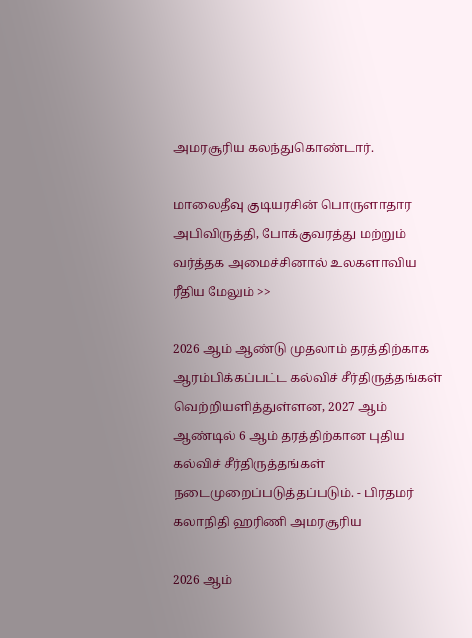அமரசூரிய கலந்துகொண்டார்.

மாலைதீவு குடியரசின் பொருளாதார அபிவிருத்தி, போக்குவரத்து மற்றும் வர்த்தக அமைச்சினால் உலகளாவிய ரீதிய மேலும் >>

2026 ஆம் ஆண்டு முதலாம் தரத்திற்காக ஆரம்பிக்கப்பட்ட கல்விச் சீர்திருத்தங்கள் வெற்றியளித்துள்ளன, 2027 ஆம் ஆண்டில் 6 ஆம் தரத்திற்கான புதிய கல்விச் சீர்திருத்தங்கள் நடைமுறைப்படுத்தப்படும். - பிரதமர் கலாநிதி ஹரிணி அமரசூரிய

2026 ஆம்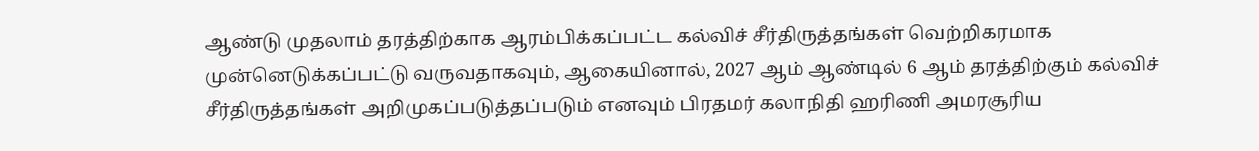ஆண்டு முதலாம் தரத்திற்காக ஆரம்பிக்கப்பட்ட கல்விச் சீர்திருத்தங்கள் வெற்றிகரமாக முன்னெடுக்கப்பட்டு வருவதாகவும், ஆகையினால், 2027 ஆம் ஆண்டில் 6 ஆம் தரத்திற்கும் கல்விச் சீர்திருத்தங்கள் அறிமுகப்படுத்தப்படும் எனவும் பிரதமர் கலாநிதி ஹரிணி அமரசூரிய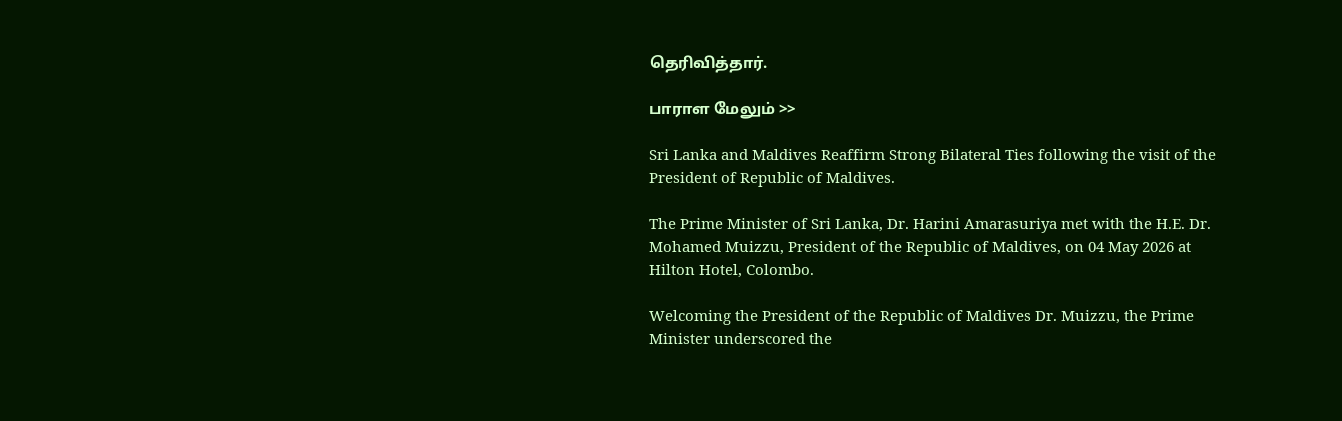தெரிவித்தார்.

பாராள மேலும் >>

Sri Lanka and Maldives Reaffirm Strong Bilateral Ties following the visit of the President of Republic of Maldives.

The Prime Minister of Sri Lanka, Dr. Harini Amarasuriya met with the H.E. Dr. Mohamed Muizzu, President of the Republic of Maldives, on 04 May 2026 at Hilton Hotel, Colombo.

Welcoming the President of the Republic of Maldives Dr. Muizzu, the Prime Minister underscored the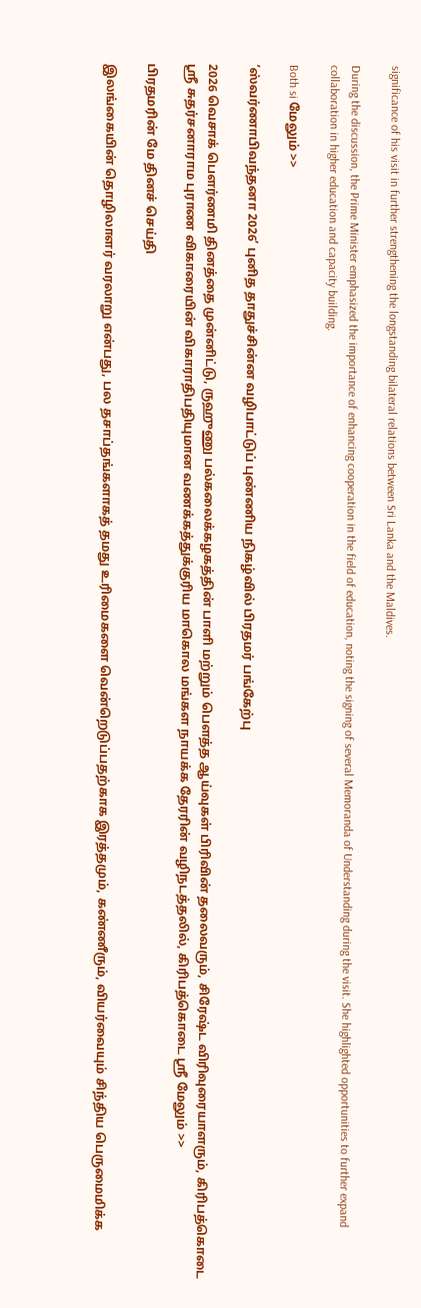significance of his visit in further strengthening the longstanding bilateral relations between Sri Lanka and the Maldives.

During the discussion, the Prime Minister emphasized the importance of enhancing cooperation in the field of education, noting the signing of several Memoranda of Understanding during the visit. She highlighted opportunities to further expand collaboration in higher education and capacity building.

Both si மேலும் >>

’ஸ்வர்ணாபிவந்தனா 2026’ புனித தாதுச்சின்ன வழிபாட்டுப் புண்ணிய நிகழ்வில் பிரதமர் பங்கேற்பு

2026 வெசாக் பௌர்ணமி தினத்தை முன்னிட்டு, ருஹுணு பல்கலைக்கழகத்தின் பாளி மற்றும் பௌத்த ஆய்வுகள் பிரிவின் தலைவரும், சிரேஷ்ட விரிவுரையாளரும், கிரிபத்கொடை ஸ்ரீ சுதர்சனாராம புராண விகாரையின் விகாராதிபதியுமான வணக்கத்துக்குரிய மாகொல மங்கள நாயக்க தேரரின் வழிநடத்தலில், கிரிபத்கொடை ஸ்ரீ மேலும் >>

பிரதமரின் மே தினச் செய்தி

இலங்கையின் தொழிலாளர் வரலாறு என்பது, பல தசாப்தங்களாகத் தமது உரிமைகளை வென்றெடுப்பதற்காக இரத்தமும், கண்ணீரும், வியர்வையும் சிந்திய பெருமைமிக்க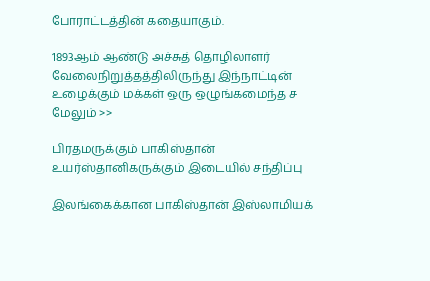போராட்டத்தின் கதையாகும்.

1893ஆம் ஆண்டு அச்சுத் தொழிலாளர் வேலைநிறுத்தத்திலிருந்து இந்நாட்டின் உழைக்கும் மக்கள் ஒரு ஒழுங்கமைந்த ச மேலும் >>

பிரதமருக்கும் பாகிஸ்தான் உயர்ஸ்தானிகருக்கும் இடையில் சந்திப்பு

இலங்கைக்கான பாகிஸ்தான் இஸ்லாமியக்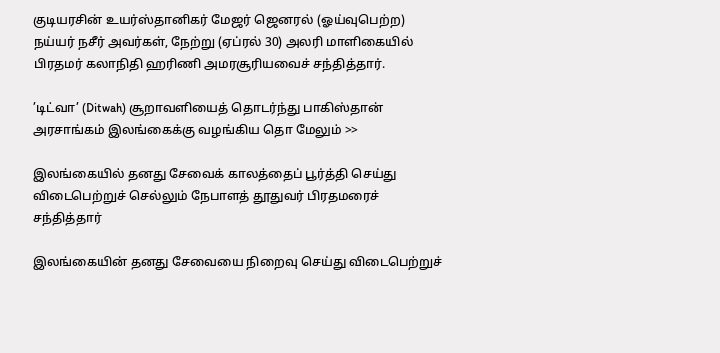குடியரசின் உயர்ஸ்தானிகர் மேஜர் ஜெனரல் (ஓய்வுபெற்ற) நய்யர் நசீர் அவர்கள், நேற்று (ஏப்ரல் 30) அலரி மாளிகையில் பிரதமர் கலாநிதி ஹரிணி அமரசூரியவைச் சந்தித்தார்.

’டிட்வா’ (Ditwah) சூறாவளியைத் தொடர்ந்து பாகிஸ்தான் அரசாங்கம் இலங்கைக்கு வழங்கிய தொ மேலும் >>

இலங்கையில் தனது சேவைக் காலத்தைப் பூர்த்தி செய்து விடைபெற்றுச் செல்லும் நேபாளத் தூதுவர் பிரதமரைச் சந்தித்தார்

இலங்கையின் தனது சேவையை நிறைவு செய்து விடைபெற்றுச்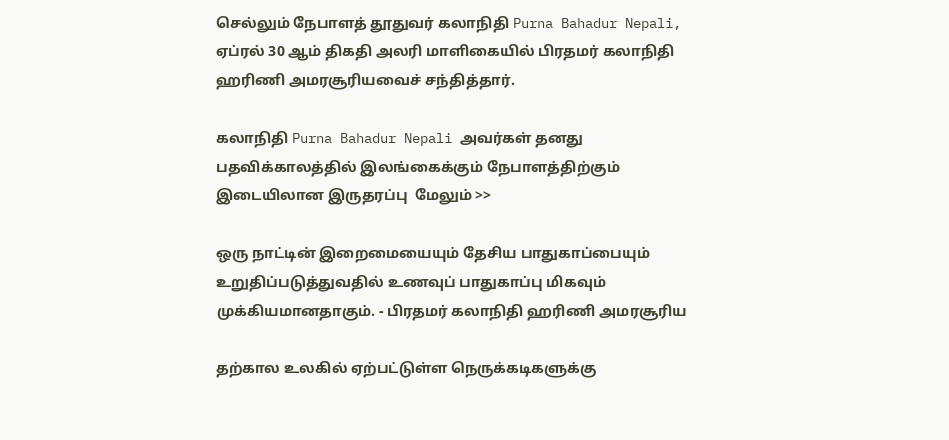செல்லும் நேபாளத் தூதுவர் கலாநிதி Purna Bahadur Nepali, ஏப்ரல் 30 ஆம் திகதி அலரி மாளிகையில் பிரதமர் கலாநிதி ஹரிணி அமரசூரியவைச் சந்தித்தார்.

கலாநிதி Purna Bahadur Nepali அவர்கள் தனது பதவிக்காலத்தில் இலங்கைக்கும் நேபாளத்திற்கும் இடையிலான இருதரப்பு  மேலும் >>

ஒரு நாட்டின் இறைமையையும் தேசிய பாதுகாப்பையும் உறுதிப்படுத்துவதில் உணவுப் பாதுகாப்பு மிகவும் முக்கியமானதாகும். - பிரதமர் கலாநிதி ஹரிணி அமரசூரிய

தற்கால உலகில் ஏற்பட்டுள்ள நெருக்கடிகளுக்கு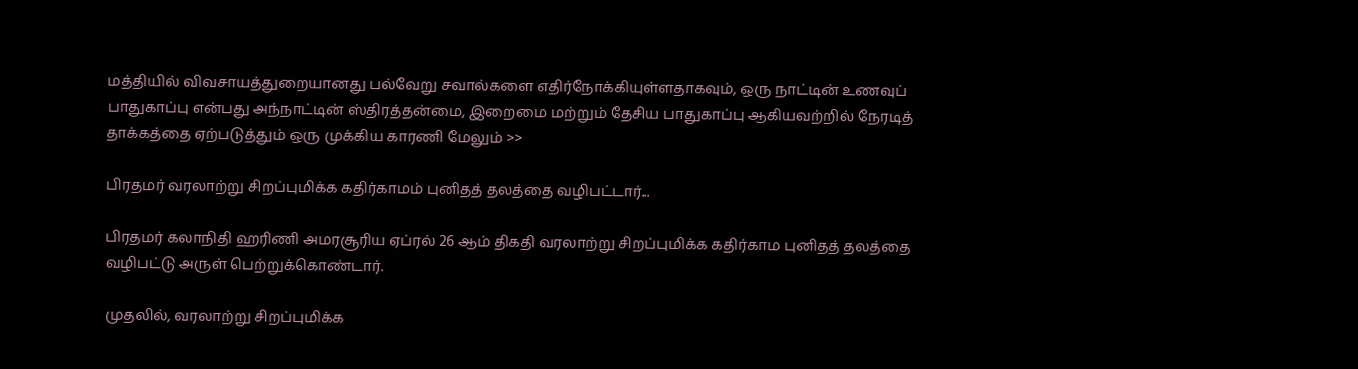மத்தியில் விவசாயத்துறையானது பல்வேறு சவால்களை எதிர்நோக்கியுள்ளதாகவும், ஒரு நாட்டின் உணவுப் பாதுகாப்பு என்பது அந்நாட்டின் ஸ்திரத்தன்மை, இறைமை மற்றும் தேசிய பாதுகாப்பு ஆகியவற்றில் நேரடித் தாக்கத்தை ஏற்படுத்தும் ஒரு முக்கிய காரணி மேலும் >>

பிரதமர் வரலாற்று சிறப்புமிக்க கதிர்காமம் புனிதத் தலத்தை வழிபட்டார்...

பிரதமர் கலாநிதி ஹரிணி அமரசூரிய ஏப்ரல் 26 ஆம் திகதி வரலாற்று சிறப்புமிக்க கதிர்காம புனிதத் தலத்தை வழிபட்டு அருள் பெற்றுக்கொண்டார்.

முதலில், வரலாற்று சிறப்புமிக்க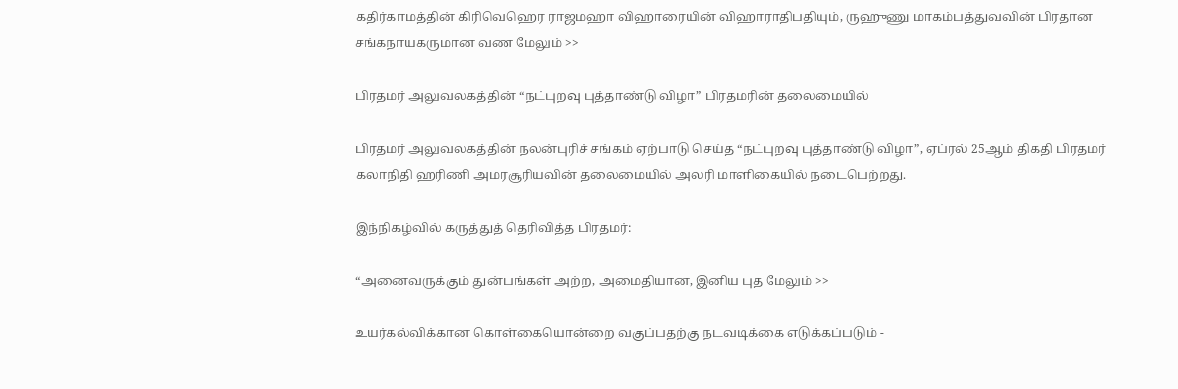கதிர்காமத்தின் கிரிவெஹெர ராஜமஹா விஹாரையின் விஹாராதிபதியும், ருஹுணு மாகம்பத்துவவின் பிரதான சங்கநாயகருமான வண மேலும் >>

பிரதமர் அலுவலகத்தின் “நட்புறவு புத்தாண்டு விழா” பிரதமரின் தலைமையில்

பிரதமர் அலுவலகத்தின் நலன்புரிச் சங்கம் ஏற்பாடு செய்த “நட்புறவு புத்தாண்டு விழா”, ஏப்ரல் 25ஆம் திகதி பிரதமர் கலாநிதி ஹரிணி அமரசூரியவின் தலைமையில் அலரி மாளிகையில் நடைபெற்றது.

இந்நிகழ்வில் கருத்துத் தெரிவித்த பிரதமர்:

“அனைவருக்கும் துன்பங்கள் அற்ற, அமைதியான, இனிய புத மேலும் >>

உயர்கல்விக்கான கொள்கையொன்றை வகுப்பதற்கு நடவடிக்கை எடுக்கப்படும் -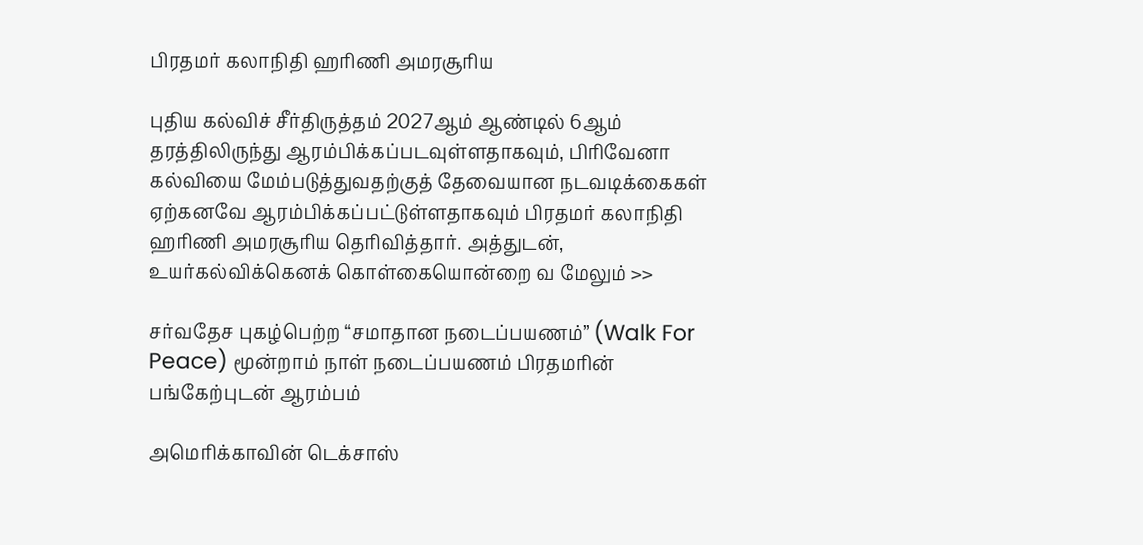பிரதமர் கலாநிதி ஹரிணி அமரசூரிய

புதிய கல்விச் சீர்திருத்தம் 2027ஆம் ஆண்டில் 6ஆம் தரத்திலிருந்து ஆரம்பிக்கப்படவுள்ளதாகவும், பிரிவேனா கல்வியை மேம்படுத்துவதற்குத் தேவையான நடவடிக்கைகள் ஏற்கனவே ஆரம்பிக்கப்பட்டுள்ளதாகவும் பிரதமர் கலாநிதி ஹரிணி அமரசூரிய தெரிவித்தார். அத்துடன், உயர்கல்விக்கெனக் கொள்கையொன்றை வ மேலும் >>

சர்வதேச புகழ்பெற்ற “சமாதான நடைப்பயணம்” (Walk For Peace) மூன்றாம் நாள் நடைப்பயணம் பிரதமரின் பங்கேற்புடன் ஆரம்பம்

அமெரிக்காவின் டெக்சாஸ்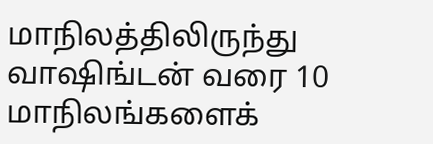மாநிலத்திலிருந்து வாஷிங்டன் வரை 10 மாநிலங்களைக்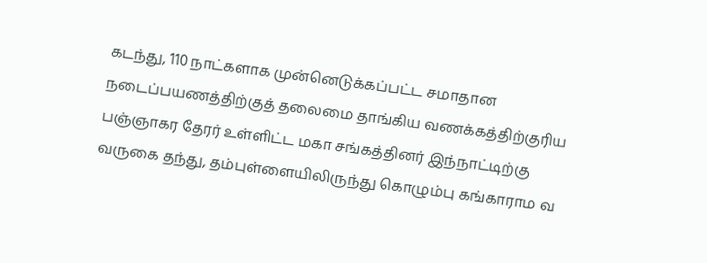கடந்து, 110 நாட்களாக முன்னெடுக்கப்பட்ட சமாதான நடைப்பயணத்திற்குத் தலைமை தாங்கிய வணக்கத்திற்குரிய பஞ்ஞாகர தேரர் உள்ளிட்ட மகா சங்கத்தினர் இந்நாட்டிற்கு வருகை தந்து, தம்புள்ளையிலிருந்து கொழும்பு கங்காராம வ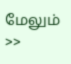மேலும் >>